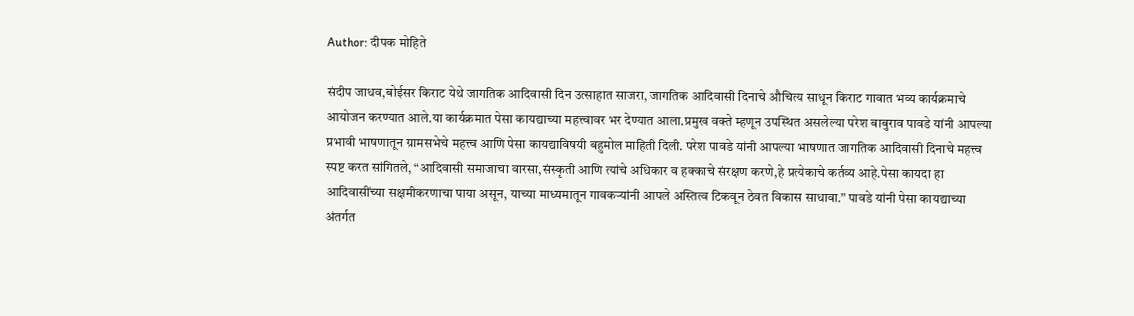Author: दीपक मोहिते

संदीप जाधव,बोईसर किराट येथे जागतिक आदिवासी दिन उत्साहात साजरा, जागतिक आदिवासी दिनाचे औचित्य साधून किराट गावात भव्य कार्यक्रमाचे आयोजन करण्यात आले.या कार्यक्रमात पेसा कायद्याच्या महत्त्वावर भर देण्यात आला.प्रमुख वक्ते म्हणून उपस्थित असलेल्या परेश बाबुराव पावडे यांनी आपल्या प्रभावी भाषणातून ग्रामसभेचे महत्त्व आणि पेसा कायद्याविषयी बहुमोल माहिती दिली. परेश पावडे यांनी आपल्या भाषणात जागतिक आदिवासी दिनाचे महत्त्व स्पष्ट करत सांगितले, “आदिवासी समाजाचा वारसा,संस्कृती आणि त्यांचे अधिकार व हक्काचे संरक्षण करणे,हे प्रत्येकाचे कर्तव्य आहे.पेसा कायदा हा आदिवासींच्या सक्षमीकरणाचा पाया असून, याच्या माध्यमातून गावकऱ्यांनी आपले अस्तित्व टिकवून ठेवत विकास साधावा.” पावडे यांनी पेसा कायद्याच्या अंतर्गत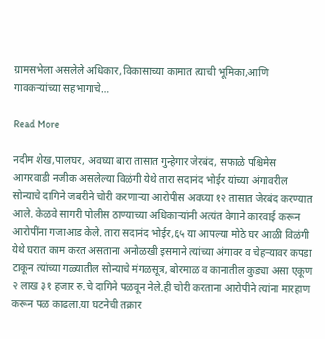ग्रामसभेला असलेले अधिकार,विकासाच्या कामात त्याची भूमिका,आणि गावकऱ्यांच्या सहभागाचे…

Read More

नदीम शेख,पालघर, अवघ्या बारा तासात गुन्हेगार जेरबंद, सफाळे पश्चिमेस आगरवाडी नजीक असलेल्या विळंगी येथे तारा सदानंद भोईर यांच्या अंगावरील सोन्याचे दागिने जबरीने चोरी करणाऱ्या आरोपीस अवघ्या १२ तासात जेरबंद करण्यात आले. केळवे सागरी पोलीस ठाण्याच्या अधिकाऱ्यांनी अत्यंत वेगाने कारवाई करून आरोपींना गजाआड केले. तारा सदानंद भोईर,६५ या आपल्या मोठे घर आळी विळंगी येथे घरात काम करत असताना अनोळखी इसमाने त्यांच्या अंगावर व चेहऱ्यावर कपडा टाकून त्यांच्या गळ्यातील सोन्याचे मंगळसूत्र, बोरमाळ व कानातील कुड्या असा एकूण २ लाख ३१ हजार रु.चे दागिने पळवून नेले.ही चोरी करताना आरोपीने त्यांना मारहाण करून पळ काढला.या घटनेची तक्रार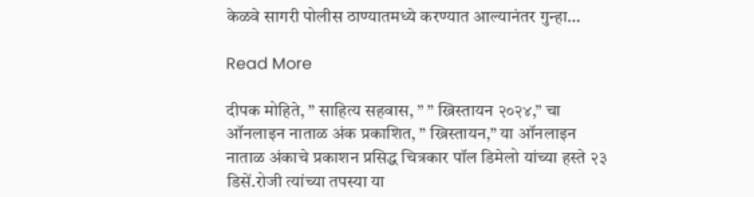केळवे सागरी पोलीस ठाण्यातमध्ये करण्यात आल्यानंतर गुन्हा…

Read More

दीपक मोहिते, ” साहित्य सहवास, ” ” ख्रिस्तायन २०२४,” चा ऑनलाइन नाताळ अंक प्रकाशित, ” ख्रिस्तायन,” या ऑनलाइन नाताळ अंकाचे प्रकाशन प्रसिद्ध चित्रकार पॉल डिमेलो यांच्या हस्ते २३ डिसें.रोजी त्यांच्या तपस्या या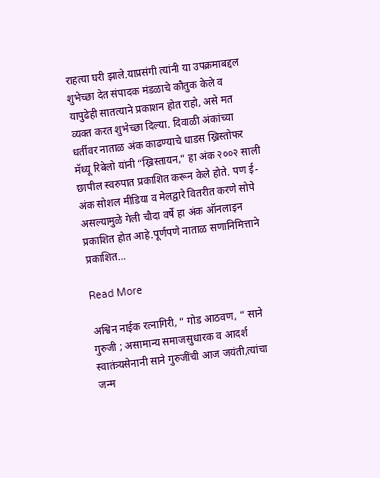राहत्या घरी झाले.याप्रसंगी त्यांनी या उपक्रमाबद्दल शुभेच्छा देत संपादक मंडळाचे कौतुक केले व यापुढेही सातत्याने प्रकाशन होत राहो, असे मत व्यक्त करत शुभेच्छा दिल्या. दिवाळी अंकांच्या धर्तीवर नाताळ अंक काढण्याचे धाडस ख्रिस्तोफर मॅथ्यू रिबेलो यांनी “ख्रिस्तायन,” हा अंक २००२ साली छापील स्वरुपात प्रकाशित करून केले होते. पण ई-अंक सोशल मीडिया व मेलद्वारे वितरीत करणे सोपे असल्यामुळे गेली चौदा वर्षे हा अंक ऑनलाइन प्रकाशित होत आहे.पूर्णपणे नाताळ सणानिमित्ताने प्रकाशित…

Read More

अश्विन नाईक रत्नागिरी, ” गोड आठवण, ” साने गुरुजी ; असामान्य समाजसुधारक व आदर्श स्वातंत्र्यसेनानी साने गुरुजींची आज जयंती,त्यांचा जन्म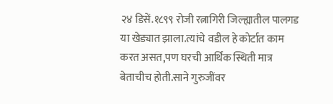२४ डिसें.१८९९ रोजी रत्नागिरी जिल्ह्यातील पालगड या खेड्यात झाला.त्यांचे वडील हे कोर्टात काम करत असत,पण घरची आर्थिक स्थिती मात्र बेताचीच होती.साने गुरुजींवर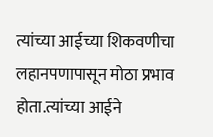त्यांच्या आईच्या शिकवणीचा लहानपणापासून मोठा प्रभाव होता.त्यांच्या आईने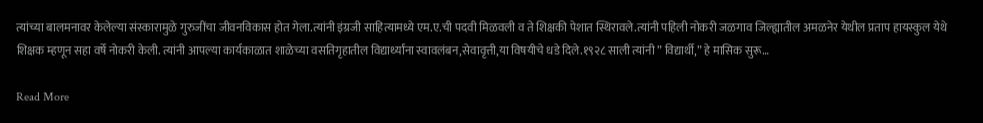त्यांच्या बालमनावर केलेल्या संस्कारामुळे गुरुजींचा जीवनविकास होत गेला.त्यांनी इंग्रजी साहित्यामध्ये एम.ए.ची पदवी मिळवली व ते शिक्षकी पेशात स्थिरावले.त्यांनी पहिली नोकरी जळगाव जिल्ह्यातील अमळनेर येथील प्रताप हायस्कुल येथे शिक्षक म्हणून सहा वर्षे नोकरी केली. त्यांनी आपल्या कार्यकाळात शाळेच्या वसतिगृहातील विद्यार्थ्यांना स्वावलंबन,सेवावृत्ती,या विषयीचे धडे दिले.१९२८ साली त्यांनी ” विद्यार्थी,” हे मासिक सुरू…

Read More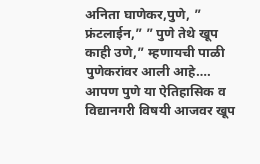अनिता घाणेकर,पुणे, ” फ्रंटलाईन,” ” पुणे तेथे खूप काही उणे,” म्हणायची पाळी पुणेकरांवर आली आहे…. आपण पुणे या ऐतिहासिक व विद्यानगरी विषयी आजवर खूप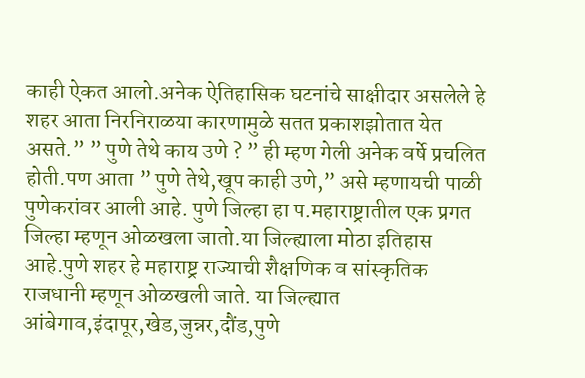काही ऐकत आलो.अनेक ऐतिहासिक घटनांचे साक्षीदार असलेले हे शहर आता निरनिराळया कारणामुळे सतत प्रकाशझोतात येत असते.” ” पुणे तेथे काय उणे ? ” ही म्हण गेली अनेक वर्षे प्रचलित होती.पण आता ” पुणे तेथे,खूप काही उणे,” असे म्हणायची पाळी पुणेकरांवर आली आहे. पुणे जिल्हा हा प.महाराष्ट्रातील एक प्रगत जिल्हा म्हणून ओळखला जातो.या जिल्ह्याला मोठा इतिहास आहे.पुणे शहर हे महाराष्ट्र राज्याची शैक्षणिक व सांस्कृतिक राजधानी म्हणून ओळखली जाते. या जिल्ह्यात आंबेगाव,इंदापूर,खेड,जुन्नर,दौंड,पुणे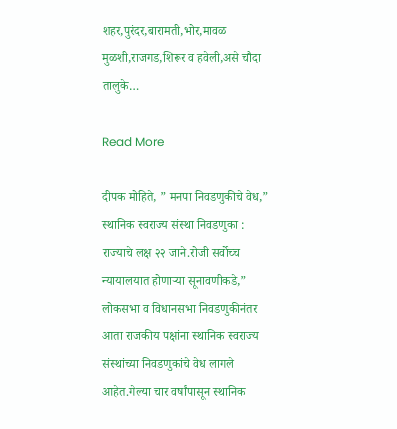शहर,पुरंदर,बारामती,भोर,मावळ मुळशी,राजगड,शिरूर व हवेली,असे चौदा तालुके…

Read More

दीपक मोहिते, ” मनपा निवडणुकीचे वेध,” स्थानिक स्वराज्य संस्था निवडणुका : राज्याचे लक्ष २२ जाने.रोजी सर्वोच्च न्यायालयात होणाऱ्या सूनावणीकडे,” लोकसभा व विधानसभा निवडणुकीनंतर आता राजकीय पक्षांना स्थानिक स्वराज्य संस्थांच्या निवडणुकांचे वेध लागले आहेत.गेल्या चार वर्षांपासून स्थानिक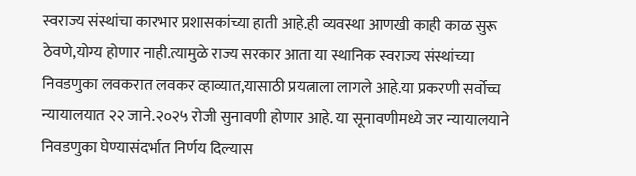स्वराज्य संस्थांचा कारभार प्रशासकांच्या हाती आहे.ही व्यवस्था आणखी काही काळ सुरू ठेवणे,योग्य होणार नाही.त्यामुळे राज्य सरकार आता या स्थानिक स्वराज्य संस्थांच्या निवडणुका लवकरात लवकर व्हाव्यात,यासाठी प्रयत्नाला लागले आहे.या प्रकरणी सर्वोच्च न्यायालयात २२ जाने.२०२५ रोजी सुनावणी होणार आहे. या सूनावणीमध्ये जर न्यायालयाने निवडणुका घेण्यासंदर्भात निर्णय दिल्यास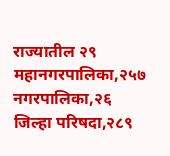राज्यातील २९ महानगरपालिका,२५७ नगरपालिका,२६ जिल्हा परिषदा,२८९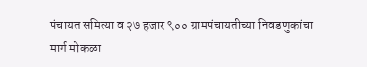पंचायत समित्या व २७ हजार ९०० ग्रामपंचायतीच्या निवडणुकांचा मार्ग मोकळा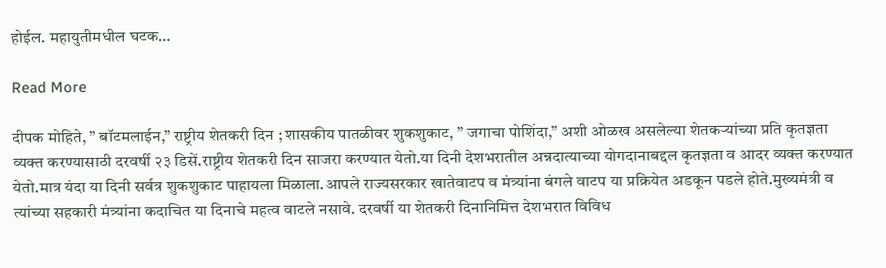होईल. महायुतीमधील घटक…

Read More

दीपक मोहिते, ” बॉटमलाईन,” राष्ट्रीय शेतकरी दिन ; शासकीय पातळीवर शुकशुकाट, ” जगाचा पोशिंदा,” अशी ओळख असलेल्या शेतकऱ्यांच्या प्रति कृतज्ञता व्यक्त करण्यासाठी दरवर्षी २३ डिसें.राष्ट्रीय शेतकरी दिन साजरा करण्यात येतो.या दिनी देशभरातील अन्नदात्याच्या योगदानाबद्दल कृतज्ञता व आदर व्यक्त करण्यात येतो.मात्र यंदा या दिनी सर्वत्र शुकशुकाट पाहायला मिळाला.आपले राज्यसरकार खातेवाटप व मंत्र्यांना बंगले वाटप या प्रक्रियेत अडकून पडले होते.मुख्यमंत्री व त्यांच्या सहकारी मंत्र्यांना कदाचित या दिनाचे महत्व वाटले नसावे. दरवर्षी या शेतकरी दिनानिमित्त देशभरात विविध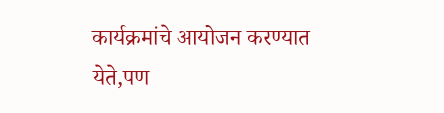कार्यक्रमांचे आयोजन करण्यात येते,पण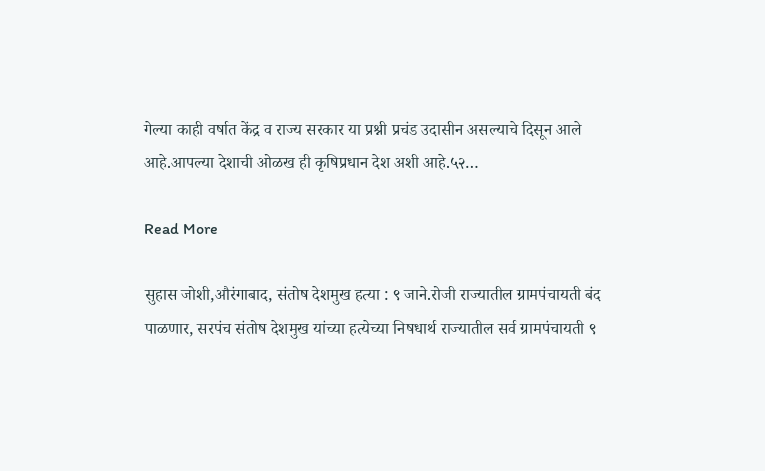गेल्या काही वर्षात केंद्र व राज्य सरकार या प्रश्नी प्रचंड उदासीन असल्याचे दिसून आले आहे.आपल्या देशाची ओळख ही कृषिप्रधान देश अशी आहे.५२…

Read More

सुहास जोशी,औरंगाबाद, संतोष देशमुख हत्या : ९ जाने.रोजी राज्यातील ग्रामपंचायती बंद पाळणार, सरपंच संतोष देशमुख यांच्या हत्येच्या निषधार्थ राज्यातील सर्व ग्रामपंचायती ९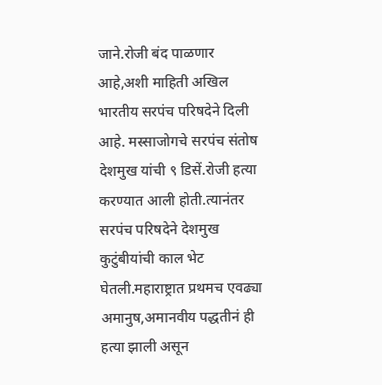जाने.रोजी बंद पाळणार आहे,अशी माहिती अखिल भारतीय सरपंच परिषदेने दिली आहे. मस्साजोगचे सरपंच संतोष देशमुख यांची ९ डिसें.रोजी हत्या करण्यात आली होती.त्यानंतर सरपंच परिषदेने देशमुख कुटुंबीयांची काल भेट घेतली.महाराष्ट्रात प्रथमच एवढ्या अमानुष,अमानवीय पद्धतीनं ही हत्या झाली असून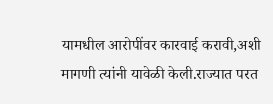यामधील आरोपींवर कारवाई करावी,अशी मागणी त्यांनी यावेळी केली.राज्यात परत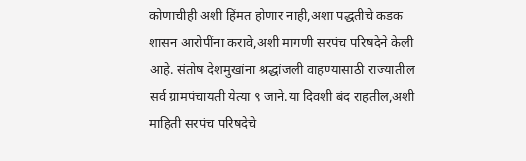कोणाचीही अशी हिंमत होणार नाही,अशा पद्धतीचे कडक शासन आरोपींना करावे,अशी मागणी सरपंच परिषदेने केली आहे. संतोष देशमुखांना श्रद्धांजली वाहण्यासाठी राज्यातील सर्व ग्रामपंचायती येत्या ९ जाने.या दिवशी बंद राहतील,अशी माहिती सरपंच परिषदेचे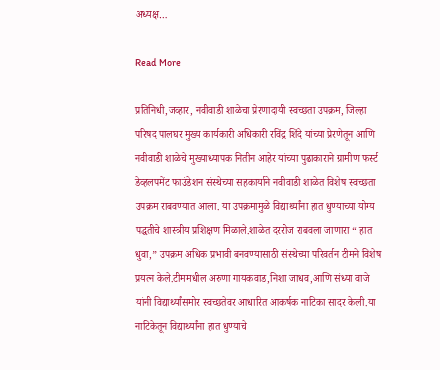अध्यक्ष…

Read More

प्रतिनिधी,जव्हार, नवीवाडी शाळेचा प्रेरणादायी स्वच्छता उपक्रम, जिल्हा परिषद पालघर मुख्य कार्यकारी अधिकारी रविंद्र शिंदे यांच्या प्रेरणेतून आणि नवीवाडी शाळेचे मुख्याध्यापक नितीन आहेर यांच्या पुढाकाराने ग्रामीण फर्स्ट डेव्हलपमेंट फाउंडेशन संस्थेच्या सहकार्याने नवीवाडी शाळेत विशेष स्वच्छता उपक्रम राबवण्यात आला. या उपक्रमामुळे विद्यार्थ्यांना हात धुण्याच्या योग्य पद्धतीचे शास्त्रीय प्रशिक्षण मिळाले.शाळेत दररोज राबवला जाणारा “ हात धुवा,” उपक्रम अधिक प्रभावी बनवण्यासाठी संस्थेच्या परिवर्तन टीमने विशेष प्रयत्न केले.टीममधील अरुणा गायकवाड,निशा जाधव,आणि संध्या वाजे यांनी विद्यार्थ्यांसमोर स्वच्छतेवर आधारित आकर्षक नाटिका सादर केली.या नाटिकेतून विद्यार्थ्यांना हात धुण्याचे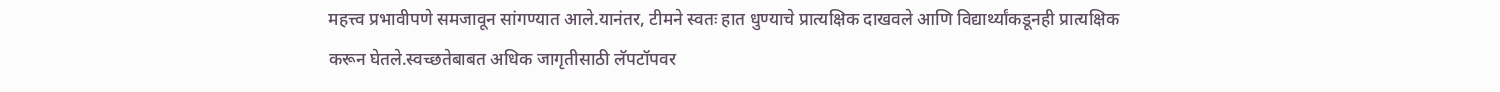महत्त्व प्रभावीपणे समजावून सांगण्यात आले.यानंतर, टीमने स्वतः हात धुण्याचे प्रात्यक्षिक दाखवले आणि विद्यार्थ्यांकडूनही प्रात्यक्षिक करून घेतले.स्वच्छतेबाबत अधिक जागृतीसाठी लॅपटॉपवर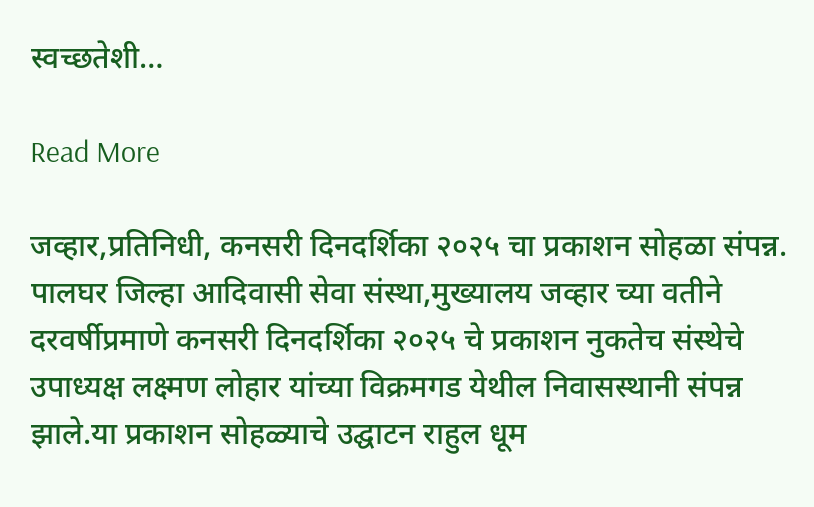स्वच्छतेशी…

Read More

जव्हार,प्रतिनिधी, कनसरी दिनदर्शिका २०२५ चा प्रकाशन सोहळा संपन्न. पालघर जिल्हा आदिवासी सेवा संस्था,मुख्यालय जव्हार च्या वतीने दरवर्षीप्रमाणे कनसरी दिनदर्शिका २०२५ चे प्रकाशन नुकतेच संस्थेचे उपाध्यक्ष लक्ष्मण लोहार यांच्या विक्रमगड येथील निवासस्थानी संपन्न झाले.या प्रकाशन सोहळ्याचे उद्घाटन राहुल धूम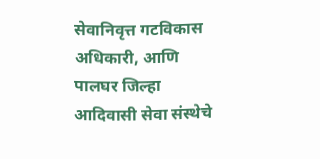सेवानिवृत्त गटविकास अधिकारी, आणि पालघर जिल्हा आदिवासी सेवा संस्थेचे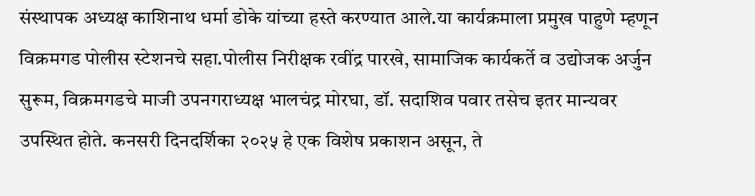संस्थापक अध्यक्ष काशिनाथ धर्मा डोके यांच्या हस्ते करण्यात आले.या कार्यक्रमाला प्रमुख पाहुणे म्हणून विक्रमगड पोलीस स्टेशनचे सहा.पोलीस निरीक्षक रवींद्र पारखे, सामाजिक कार्यकर्ते व उद्योजक अर्जुन सुरूम, विक्रमगडचे माजी उपनगराध्यक्ष भालचंद्र मोरघा, डॉ. सदाशिव पवार तसेच इतर मान्यवर उपस्थित होते. कनसरी दिनदर्शिका २०२५ हे एक विशेष प्रकाशन असून, ते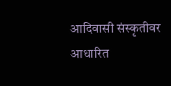आदिवासी संस्कृतीवर आधारित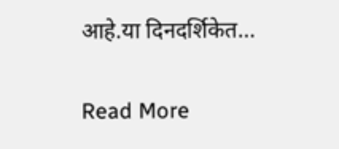आहे.या दिनदर्शिकेत…

Read More